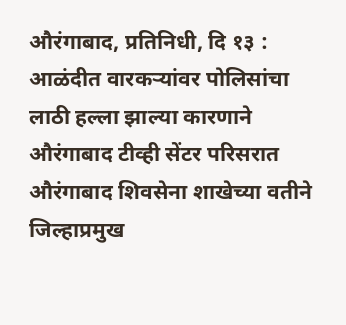औरंगाबाद, प्रतिनिधी, दि १३ : आळंदीत वारकऱ्यांवर पोलिसांचा लाठी हल्ला झाल्या कारणाने औरंगाबाद टीव्ही सेंटर परिसरात औरंगाबाद शिवसेना शाखेच्या वतीने जिल्हाप्रमुख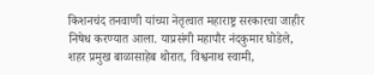किशनचंद तनवाणी यांच्या नेतृत्वात महाराष्ट्र सरकारचा जाहीर निषेध करण्यात आला. याप्रसंगी महापौर नंदकुमार घोडेले, शहर प्रमुख बाळासाहेब थोरात, विश्वनाथ स्वामी,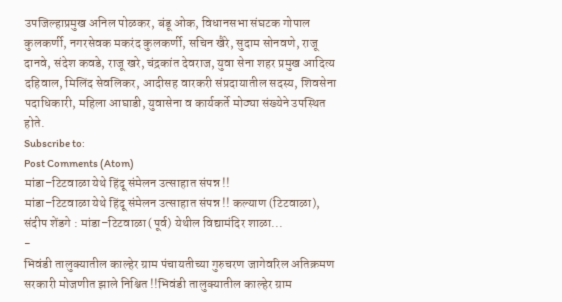उपजिल्हाप्रमुख अनिल पोळकर, बंडू ओक, विधानसभा संघटक गोपाल कुलकर्णी, नगरसेवक मकरंद कुलकर्णी, सचिन खैरे, सुदाम सोनवणे, राजू दानवे, संदेश कवडे, राजू खरे, चंद्रकांत देवराज, युवा सेना शहर प्रमुख आदित्य दहिवाल, मिलिंद सेवलिकर, आदीसह वारकरी संप्रदायातील सदस्य, शिवसेना पदाधिकारी, महिला आघाडी, युवासेना व कार्यकर्ते मोठ्या संख्येने उपस्थित होते.
Subscribe to:
Post Comments (Atom)
मांडा–टिटवाळा येथे हिंदू संमेलन उत्साहात संपन्न !!
मांडा–टिटवाळा येथे हिंदू संमेलन उत्साहात संपन्न !! कल्याण (टिटवाळा), संदीप शेंडगे : मांडा–टिटवाळा (पूर्व) येथील विद्यामंदिर शाळा...
-
भिवंडी तालुक्यातील काल्हेर ग्राम पंचायतीच्या गुरुचरण जागेवरिल अतिक्रमण सरकारी मोजणीत झाले निश्चित !!भिवंडी तालुक्यातील काल्हेर ग्राम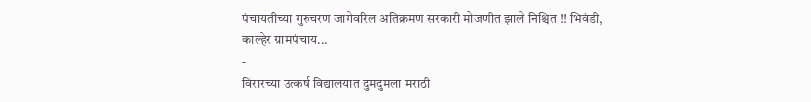पंचायतीच्या गुरुचरण जागेवरिल अतिक्रमण सरकारी मोजणीत झाले निश्चित !! भिवंडी, काल्हेर ग्रामपंचाय...
-
विरारच्या उत्कर्ष विद्यालयात दुमदुमला मराठी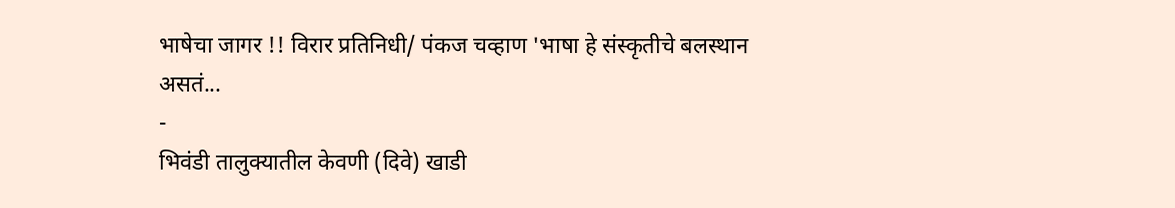भाषेचा जागर !! विरार प्रतिनिधी/ पंकज चव्हाण 'भाषा हे संस्कृतीचे बलस्थान असतं...
-
भिवंडी तालुक्यातील केवणी (दिवे) खाडी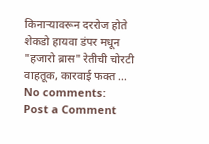किनाऱ्यावरून दररोज होते शेकडो हायवा डंपर मधून "हजारो ब्रास" रेतीची चोरटी वाहतूक, कारवाई फक्त ...
No comments:
Post a Comment